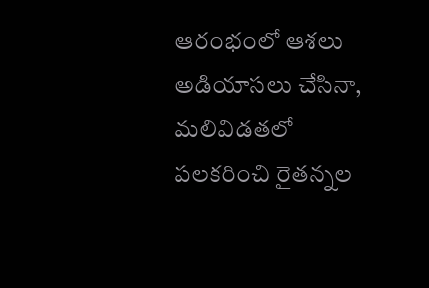ఆరంభంలో ఆశలు అడియాసలు చేసినా, మలివిడతలో పలకరించి రైతన్నల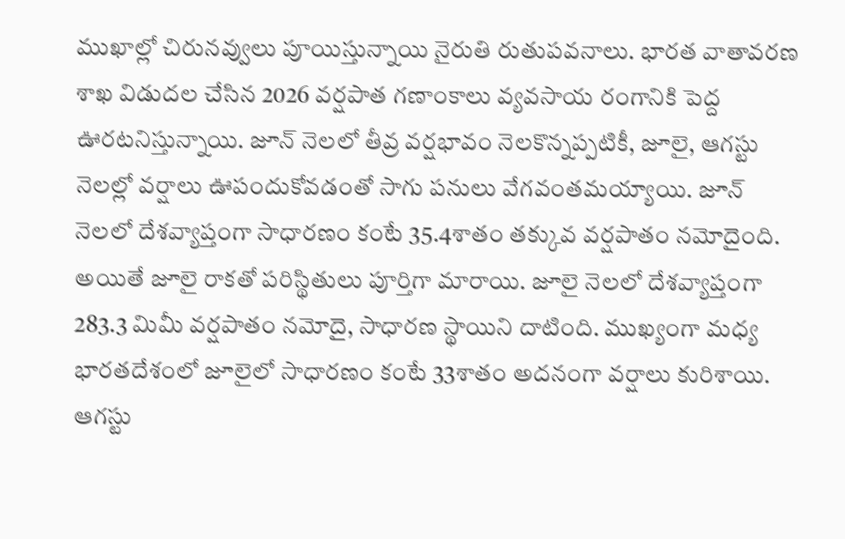ముఖాల్లో చిరునవ్వులు పూయిస్తున్నాయి నైరుతి రుతుపవనాలు. భారత వాతావరణ శాఖ విడుదల చేసిన 2026 వర్షపాత గణాంకాలు వ్యవసాయ రంగానికి పెద్ద ఊరటనిస్తున్నాయి. జూన్ నెలలో తీవ్ర వర్షభావం నెలకొన్నప్పటికీ, జూలై, ఆగస్టు నెలల్లో వర్షాలు ఊపందుకోవడంతో సాగు పనులు వేగవంతమయ్యాయి. జూన్ నెలలో దేశవ్యాప్తంగా సాధారణం కంటే 35.4శాతం తక్కువ వర్షపాతం నమోదైంది. అయితే జూలై రాకతో పరిస్థితులు పూర్తిగా మారాయి. జూలై నెలలో దేశవ్యాప్తంగా 283.3 మిమీ వర్షపాతం నమోదై, సాధారణ స్థాయిని దాటింది. ముఖ్యంగా మధ్య భారతదేశంలో జూలైలో సాధారణం కంటే 33శాతం అదనంగా వర్షాలు కురిశాయి.
ఆగస్టు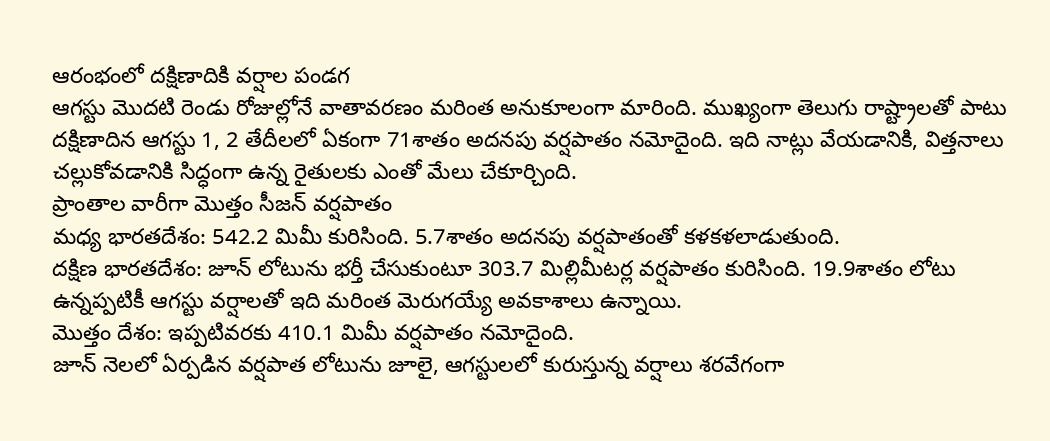ఆరంభంలో దక్షిణాదికి వర్షాల పండగ
ఆగస్టు మొదటి రెండు రోజుల్లోనే వాతావరణం మరింత అనుకూలంగా మారింది. ముఖ్యంగా తెలుగు రాష్ట్రాలతో పాటు దక్షిణాదిన ఆగస్టు 1, 2 తేదీలలో ఏకంగా 71శాతం అదనపు వర్షపాతం నమోదైంది. ఇది నాట్లు వేయడానికి, విత్తనాలు చల్లుకోవడానికి సిద్ధంగా ఉన్న రైతులకు ఎంతో మేలు చేకూర్చింది.
ప్రాంతాల వారీగా మొత్తం సీజన్ వర్షపాతం
మధ్య భారతదేశం: 542.2 మిమీ కురిసింది. 5.7శాతం అదనపు వర్షపాతంతో కళకళలాడుతుంది.
దక్షిణ భారతదేశం: జూన్ లోటును భర్తీ చేసుకుంటూ 303.7 మిల్లిమీటర్ల వర్షపాతం కురిసింది. 19.9శాతం లోటు ఉన్నప్పటికీ ఆగస్టు వర్షాలతో ఇది మరింత మెరుగయ్యే అవకాశాలు ఉన్నాయి.
మొత్తం దేశం: ఇప్పటివరకు 410.1 మిమీ వర్షపాతం నమోదైంది.
జూన్ నెలలో ఏర్పడిన వర్షపాత లోటును జూలై, ఆగస్టులలో కురుస్తున్న వర్షాలు శరవేగంగా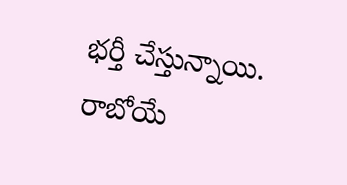భర్తీ చేస్తున్నాయి. రాబోయే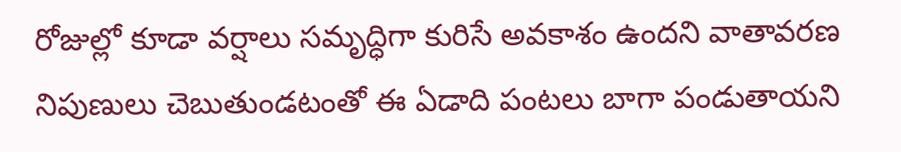రోజుల్లో కూడా వర్షాలు సమృద్ధిగా కురిసే అవకాశం ఉందని వాతావరణ నిపుణులు చెబుతుండటంతో ఈ ఏడాది పంటలు బాగా పండుతాయని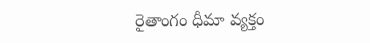రైతాంగం ధీమా వ్యక్తం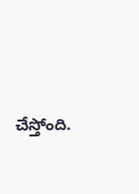చేస్తోంది.